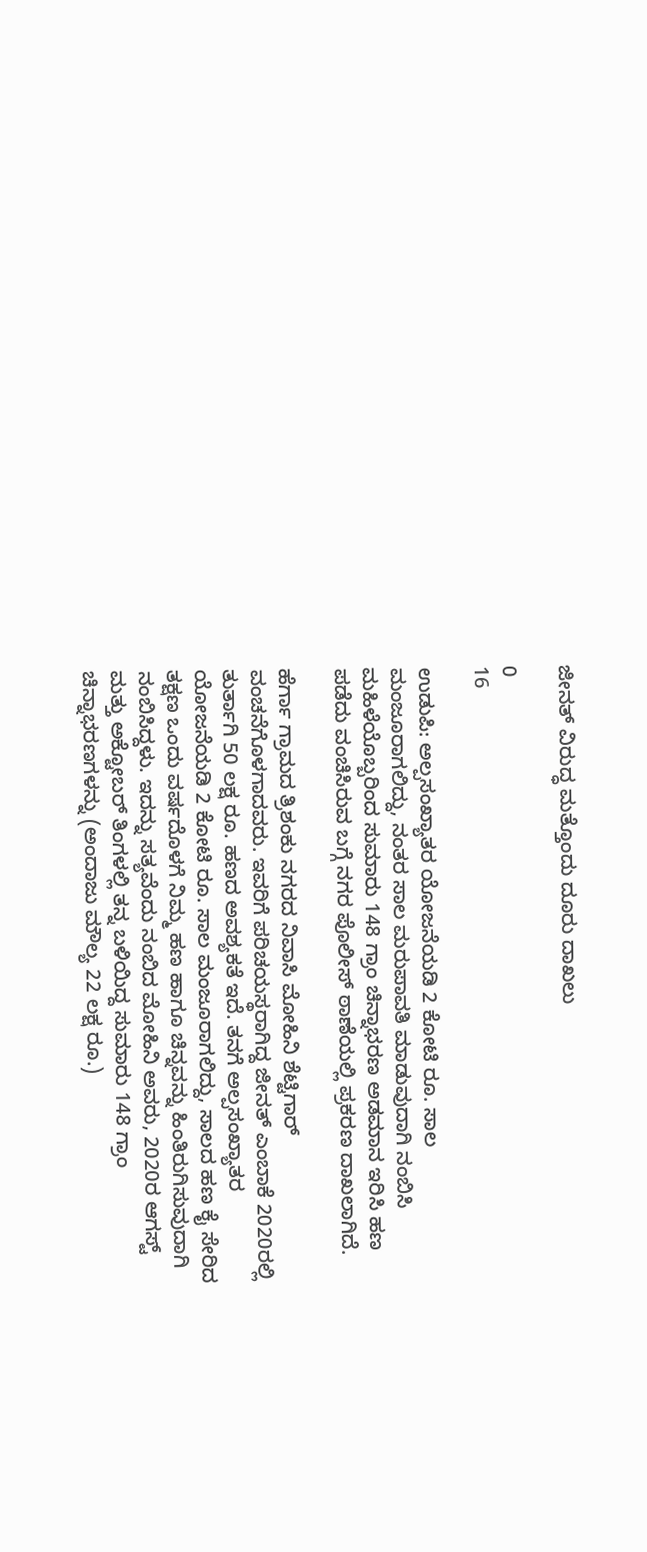ಜೀನತ್ ವಿರುದ್ಧ ಮತ್ತೊಂದು ದೂರು ದಾಖಲು

0
16

ಉಡುಪಿ: ಅಲ್ಪಸಂಖ್ಯಾತರ ಯೋಜನೆಯಡಿ 2 ಕೋಟಿ ರೂ. ಸಾಲ ಮಂಜೂರಾಗಲಿದ್ದು, ನಂತರ ಸಾಲ ಮರುಪಾವತಿ ಮಾಡುವುದಾಗಿ ನಂಬಿಸಿ ಮಹಿಳೆಯೊಬ್ಬರಿಂದ ಸುಮಾರು 148 ಗ್ರಾಂ ಚಿನ್ನಾಭರಣ ಅಡಮಾನ ಇರಿಸಿ ಹಣ ಪಡೆದು ವಂಚಿಸಿರುವ ಬಗ್ಗೆ ನಗರ ಪೊಲೀಸ್ ಠಾಣೆಯಲ್ಲಿ ಪ್ರಕರಣ ದಾಖಲಾಗಿದೆ.

ಹೆರ್ಗಾ ಗ್ರಾಮದ ತ್ರಿಶಂಕು ನಗರದ ನಿವಾಸಿ ಮೋಹಿನಿ ಶೆಟ್ಟಿಗಾರ್ ವಂಚನೆಗೊಳಗಾದವರು. ಇವರಿಗೆ ಪರಿಚಯಸ್ಥರಾಗಿದ್ದ ಜೀನತ್ ಎಂಬಾಕೆ 2020ರಲ್ಲಿ ತುರ್ತಾಗಿ 50 ಲಕ್ಷ ರೂ. ಹಣದ ಅವಶ್ಯಕತೆ ಇದೆ. ತನಗೆ ಅಲ್ಪಸಂಖ್ಯಾತರ ಯೋಜನೆಯಡಿ 2 ಕೋಟಿ ರೂ. ಸಾಲ ಮಂಜೂರಾಗಲಿದ್ದು, ಸಾಲದ ಹಣ ಕೈ ಸೇರಿದ ತಕ್ಷಣ ಒಂದು ವರ್ಷದೊಳಗೆ ನಿಮ್ಮ ಹಣ ಹಾಗೂ ಚಿನ್ನವನ್ನು ಹಿಂತಿರುಗಿಸುವುದಾಗಿ ನಂಬಿಸಿದ್ದಳು. ಇದನ್ನು ಸತ್ಯವೆಂದು ನಂಬಿದ ಮೋಹಿನಿ ಅವರು, 2020ರ ಆಗಸ್ಟ್ ಮತ್ತು ಅಕ್ಟೋಬರ್ ತಿಂಗಳಲ್ಲಿ ತನ್ನ ಬಳಿಯಿದ್ದ ಸುಮಾರು 148 ಗ್ರಾಂ ಚಿನ್ನಾಭರಣಗಳನ್ನು (ಅಂದಾಜು ಮೌಲ್ಯ 22 ಲಕ್ಷ ರೂ.)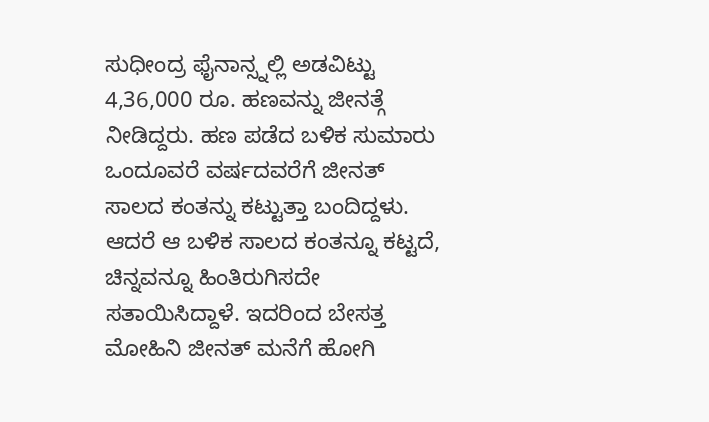ಸುಧೀಂದ್ರ ಫೈನಾನ್ಸ್ನಲ್ಲಿ ಅಡವಿಟ್ಟು 4,36,000 ರೂ. ಹಣವನ್ನು ಜೀನತ್ಗೆ ನೀಡಿದ್ದರು. ಹಣ ಪಡೆದ ಬಳಿಕ ಸುಮಾರು ಒಂದೂವರೆ ವರ್ಷದವರೆಗೆ ಜೀನತ್ ಸಾಲದ ಕಂತನ್ನು ಕಟ್ಟುತ್ತಾ ಬಂದಿದ್ದಳು. ಆದರೆ ಆ ಬಳಿಕ ಸಾಲದ ಕಂತನ್ನೂ ಕಟ್ಟದೆ, ಚಿನ್ನವನ್ನೂ ಹಿಂತಿರುಗಿಸದೇ ಸತಾಯಿಸಿದ್ದಾಳೆ. ಇದರಿಂದ ಬೇಸತ್ತ ಮೋಹಿನಿ ಜೀನತ್ ಮನೆಗೆ ಹೋಗಿ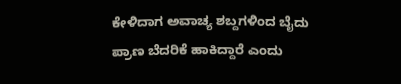ಕೇಳಿದಾಗ ಅವಾಚ್ಯ ಶಬ್ದಗಳಿಂದ ಬೈದು ಪ್ರಾಣ ಬೆದರಿಕೆ ಹಾಕಿದ್ದಾರೆ ಎಂದು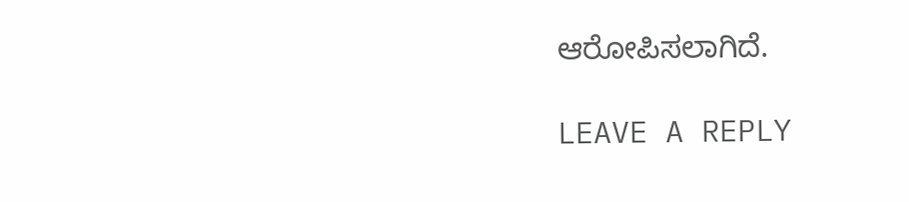ಆರೋಪಿಸಲಾಗಿದೆ.

LEAVE A REPLY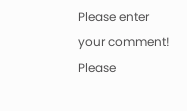Please enter your comment!
Please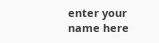enter your name here